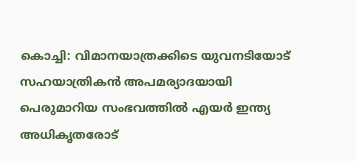കൊച്ചി: വിമാനയാത്രക്കിടെ യുവനടിയോട് സഹയാത്രികൻ അപമര്യാദയായി പെരുമാറിയ സംഭവത്തിൽ എയർ ഇന്ത്യ അധികൃതരോട്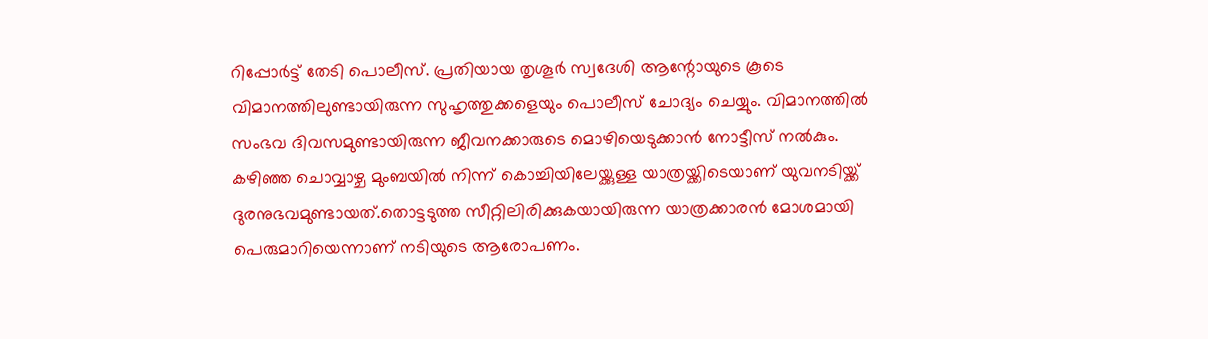റിപ്പോർട്ട് തേടി പൊലീസ്. പ്രതിയായ തൃശൂർ സ്വദേശി ആന്റോയുടെ കൂടെ വിമാനത്തിലുണ്ടായിരുന്ന സുഹൃത്തുക്കളെയും പൊലീസ് ചോദ്യം ചെയ്യും. വിമാനത്തിൽ സംഭവ ദിവസമുണ്ടായിരുന്ന ജീവനക്കാരുടെ മൊഴിയെടുക്കാൻ നോട്ടീസ് നൽകും.
കഴിഞ്ഞ ചൊവ്വാഴ്ച മുംബയിൽ നിന്ന് കൊച്ചിയിലേയ്ക്കുള്ള യാത്രയ്ക്കിടെയാണ് യുവനടിയ്ക്ക് ദുരനുഭവമുണ്ടായത്.തൊട്ടടുത്ത സീറ്റിലിരിക്കുകയായിരുന്ന യാത്രക്കാരൻ മോശമായി പെരുമാറിയെന്നാണ് നടിയുടെ ആരോപണം.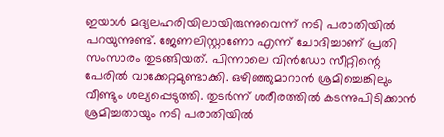ഇയാൾ മദ്യലഹരിയിലായിരുന്നുവെന്ന് നടി പരാതിയിൽ പറയുന്നുണ്ട്. ജേണലിസ്റ്റാണോ എന്ന് ചോദിച്ചാണ് പ്രതി സംസാരം തുടങ്ങിയത്. പിന്നാലെ വിൻഡോ സീറ്റിന്റെ പേരിൽ വാക്കേറ്റമുണ്ടാക്കി. ഒഴിഞ്ഞുമാറാൻ ശ്രമിച്ചെങ്കിലും വീണ്ടും ശല്യപ്പെടുത്തി. തുടർന്ന് ശരീരത്തിൽ കടന്നുപിടിക്കാൻ ശ്രമിച്ചതായും നടി പരാതിയിൽ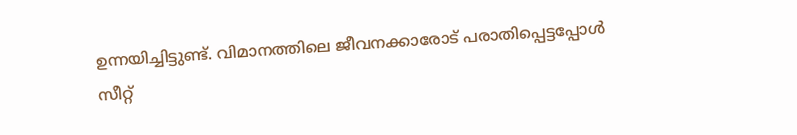ഉന്നയിച്ചിട്ടുണ്ട്. വിമാനത്തിലെ ജീവനക്കാരോട് പരാതിപ്പെട്ടപ്പോൾ സീറ്റ്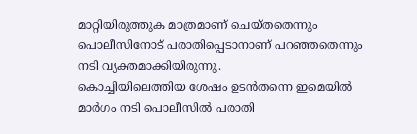മാറ്റിയിരുത്തുക മാത്രമാണ് ചെയ്തതെന്നും പൊലീസിനോട് പരാതിപ്പെടാനാണ് പറഞ്ഞതെന്നും നടി വ്യക്തമാക്കിയിരുന്നു.
കൊച്ചിയിലെത്തിയ ശേഷം ഉടൻതന്നെ ഇമെയിൽ മാർഗം നടി പൊലീസിൽ പരാതി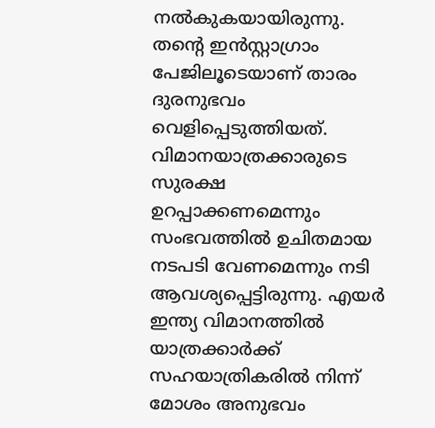നൽകുകയായിരുന്നു. തന്റെ ഇൻസ്റ്റാഗ്രാം പേജിലൂടെയാണ് താരം ദുരനുഭവം വെളിപ്പെടുത്തിയത്. വിമാനയാത്രക്കാരുടെ സുരക്ഷ ഉറപ്പാക്കണമെന്നും സംഭവത്തിൽ ഉചിതമായ നടപടി വേണമെന്നും നടി ആവശ്യപ്പെട്ടിരുന്നു. എയർ ഇന്ത്യ വിമാനത്തിൽ യാത്രക്കാർക്ക് സഹയാത്രികരിൽ നിന്ന് മോശം അനുഭവം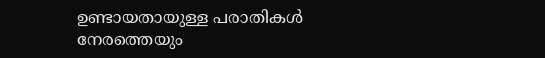ഉണ്ടായതായുള്ള പരാതികൾ നേരത്തെയും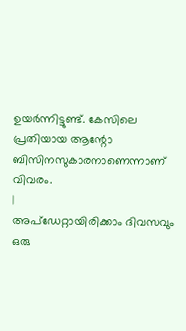ഉയർന്നിട്ടുണ്ട്. കേസിലെ പ്രതിയായ ആന്റോ ബിസിനസുകാരനാണെന്നാണ് വിവരം.
|
അപ്ഡേറ്റായിരിക്കാം ദിവസവും
ഒരു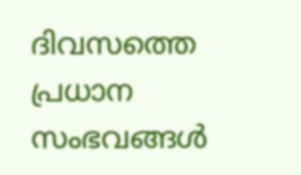ദിവസത്തെ പ്രധാന സംഭവങ്ങൾ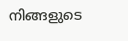നിങ്ങളുടെ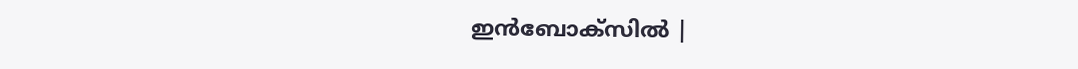ഇൻബോക്സിൽ |